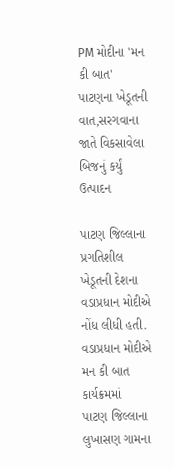PM મોદીના 'મન કી બાત' પાટણના ખેડૂતની વાત,સરગવાના જાતે વિકસાવેલા બિજનું કર્યું ઉત્પાદન

પાટણ જિલ્લાના પ્રગતિશીલ ખેડૂતની દેશના વડાપ્રધાન મોદીએ નોંધ લીધી હતી. વડાપ્રધાન મોદીએ મન કી બાત કાર્યક્રમમાં  પાટણ જિલ્લાના લુખાસણ ગામના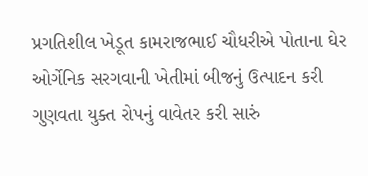પ્રગતિશીલ ખેડૂત કામરાજભાઈ ચૌધરીએ પોતાના ઘેર ઓર્ગેનિક સરગવાની ખેતીમાં બીજનું ઉત્પાદન કરી ગુણવતા યુક્ત રોપનું વાવેતર કરી સારું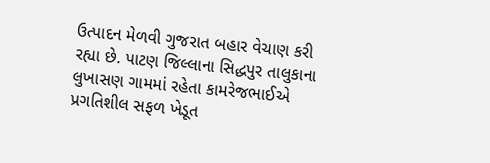ઉત્પાદન મેળવી ગુજરાત બહાર વેચાણ કરી રહ્યા છે. પાટણ જિલ્લાના સિદ્ધપુર તાલુકાના લુખાસણ ગામમાં રહેતા કામરેજભાઈએ પ્રગતિશીલ સફળ ખેડૂત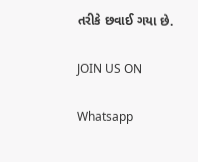તરીકે છવાઈ ગયા છે.

JOIN US ON

Whatsapp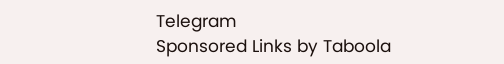Telegram
Sponsored Links by Taboola